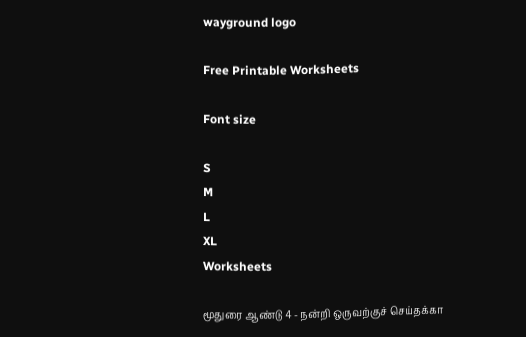wayground logo

Free Printable Worksheets

Font size

S
M
L
XL
Worksheets

மூதுரை ஆண்டு 4 - நன்றி ஒருவற்குச் செய்தக்கா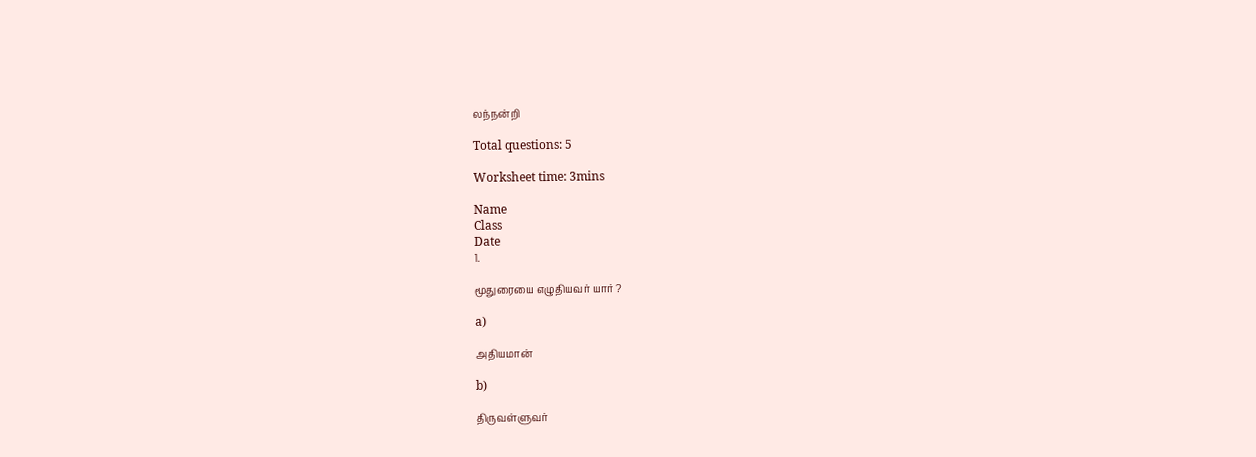லந்நன்றி

Total questions: 5

Worksheet time: 3mins

Name
Class
Date
1.

மூதுரையை எழுதியவர் யார் ?

a)

அதியமான்

b)

திருவள்ளுவர்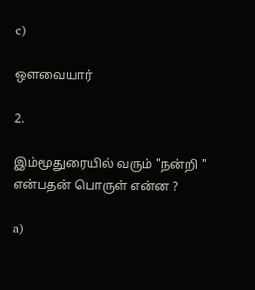c)

ஔவையார்

2.

இம்மூதுரையில் வரும் "நன்றி " என்பதன் பொருள் என்ன ?

a)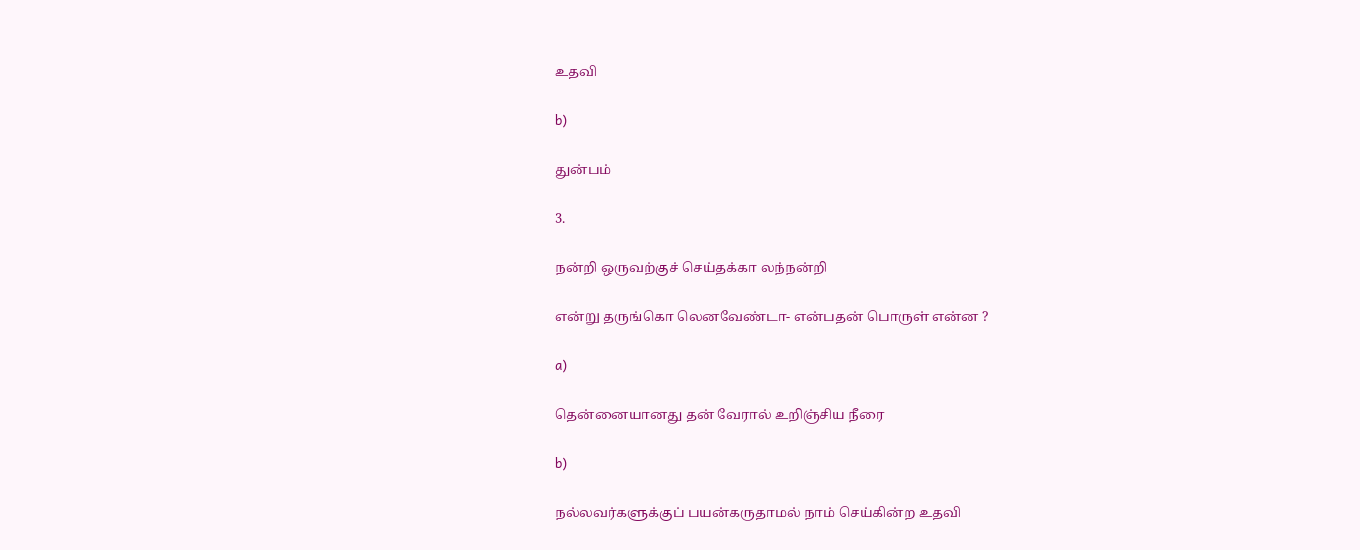உதவி

b)

துன்பம்

3.

நன்றி ஒருவற்குச் செய்தக்கா லந்நன்றி

என்று தருங்கொ லெனவேண்டா- என்பதன் பொருள் என்ன ?

a)

தென்னையானது தன் வேரால் உறிஞ்சிய நீரை

b)

நல்லவர்களுக்குப் பயன்கருதாமல் நாம் செய்கின்ற உதவி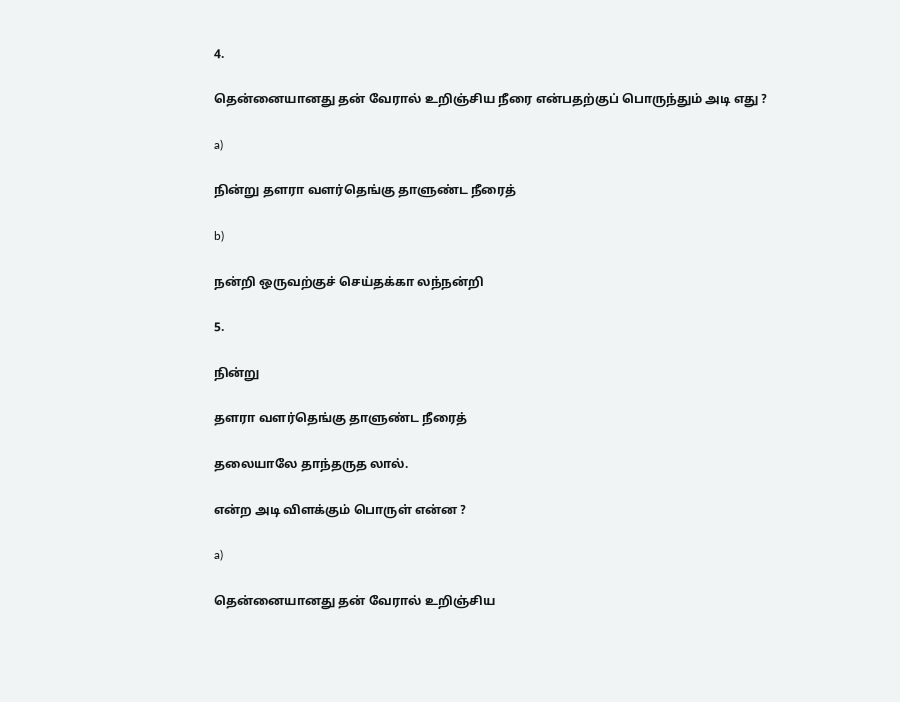4.

தென்னையானது தன் வேரால் உறிஞ்சிய நீரை என்பதற்குப் பொருந்தும் அடி எது ?

a)

நின்று தளரா வளர்தெங்கு தாளுண்ட நீரைத்

b)

நன்றி ஒருவற்குச் செய்தக்கா லந்நன்றி

5.

நின்று

தளரா வளர்தெங்கு தாளுண்ட நீரைத்

தலையாலே தாந்தருத லால்.

என்ற அடி விளக்கும் பொருள் என்ன ?

a)

தென்னையானது தன் வேரால் உறிஞ்சிய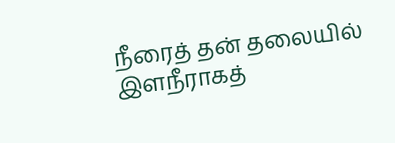நீரைத் தன் தலையில் இளநீராகத்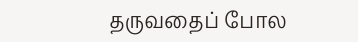தருவதைப் போல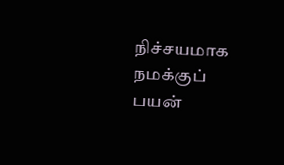நிச்சயமாக நமக்குப் பயன்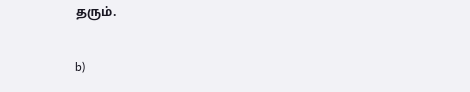தரும்.

b)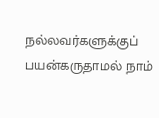நல்லவர்களுக்குப் பயன்கருதாமல் நாம்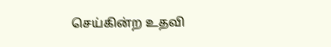செய்கின்ற உதவி